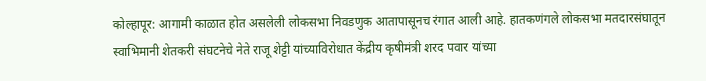कोल्हापूर: आगामी काळात होत असलेली लोकसभा निवडणुक आतापासूनच रंगात आली आहे. हातकणंगले लोकसभा मतदारसंघातून स्वाभिमानी शेतकरी संघटनेचे नेते राजू शेट्टी यांच्याविरोधात केंद्रीय कृषीमंत्री शरद पवार यांच्या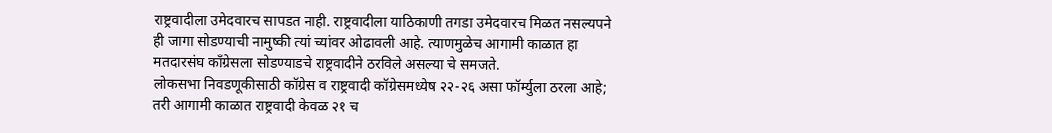राष्ट्रवादीला उमेदवारच सापडत नाही. राष्ट्रवादीला याठिकाणी तगडा उमेदवारच मिळत नसल्यपने ही जागा सोडण्याची नामुष्की त्यां च्यांवर ओढावली आहे. त्याणमुळेच आगामी काळात हा मतदारसंघ कॉंग्रेसला सोडण्याडचे राष्ट्रवादीने ठरविले असल्या चे समजते.
लोकसभा निवडणूकीसाठी कॉग्रेस व राष्ट्रवादी कॉग्रेसमध्येष २२-२६ असा फॉर्म्युला ठरला आहे; तरी आगामी काळात राष्ट्रवादी केवळ २१ च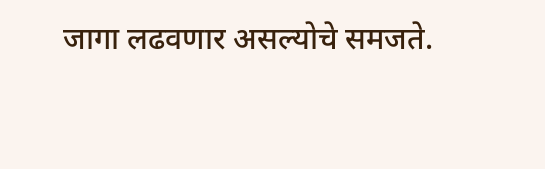जागा लढवणार असल्योचे समजते.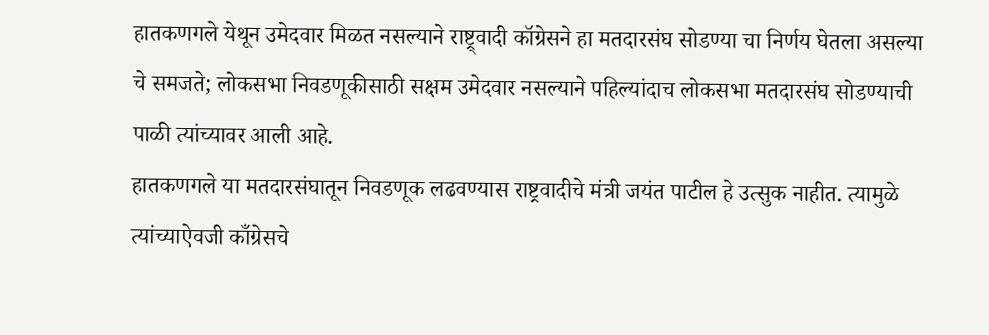हातकणगले येथून उमेदवार मिळत नसल्याने राष्ट्र्वादी कॉग्रेसने हा मतदारसंघ सोडण्या चा निर्णय घेतला असल्या चे समजते; लोकसभा निवडणूकीसाठी सक्षम उमेदवार नसल्याने पहिल्यांदाच लोकसभा मतदारसंघ सोडण्याची पाळी त्यांच्यावर आली आहे.
हातकणगले या मतदारसंघातून निवडणूक लढवण्यास राष्ट्रवादीचे मंत्री जयंत पाटील हे उत्सुक नाहीत. त्यामुळे त्यांच्याऐवजी काँग्रेसचे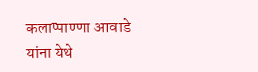कलाप्पाण्णा आवाडे यांना येथे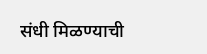संधी मिळण्याची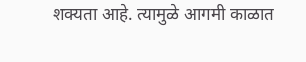शक्यता आहे. त्यामुळे आगमी काळात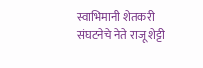स्वाभिमानी शेतकरी संघटनेचे नेते राजू शेट्टी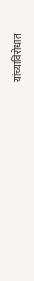यांच्याविरोधात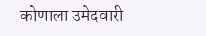कोणाला उमेदवारी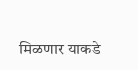मिळणार याकडे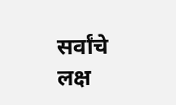सर्वांचे लक्ष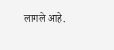लागले आहे.